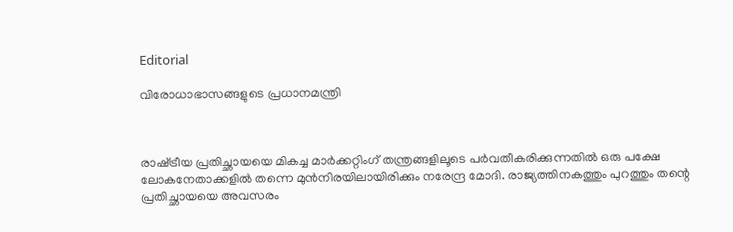Editorial

വിരോധാഭാസങ്ങളുടെ പ്രധാനമന്ത്രി



രാഷ്‌ട്രീയ പ്രതിച്ഛായയെ മികച്ച മാര്‍ക്കറ്റിംഗ്‌ തന്ത്രങ്ങളിലൂടെ പര്‍വതീകരിക്കുന്നതില്‍ ഒരു പക്ഷേ ലോകനേതാക്കളില്‍ തന്നെ മുന്‍നിരയിലായിരിക്കും നരേന്ദ്ര മോദി. രാജ്യത്തിനകത്തും പുറത്തും തന്റെ പ്രതിച്ഛായയെ അവസരം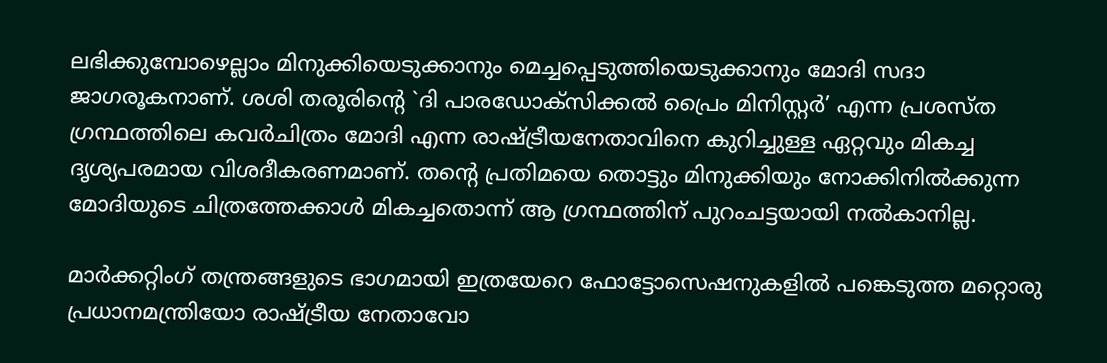ലഭിക്കുമ്പോഴെല്ലാം മിനുക്കിയെടുക്കാനും മെച്ചപ്പെടുത്തിയെടുക്കാനും മോദി സദാ ജാഗരൂകനാണ്‌. ശശി തരൂരിന്റെ `ദി പാരഡോക്‌സിക്കല്‍ പ്രൈം മിനിസ്റ്റര്‍’ എന്ന പ്രശസ്‌ത ഗ്രന്ഥത്തിലെ കവര്‍ചിത്രം മോദി എന്ന രാഷ്ട്രീയനേതാവിനെ കുറിച്ചുള്ള ഏറ്റവും മികച്ച ദൃശ്യപരമായ വിശദീകരണമാണ്‌. തന്റെ പ്രതിമയെ തൊട്ടും മിനുക്കിയും നോക്കിനില്‍ക്കുന്ന മോദിയുടെ ചിത്രത്തേക്കാള്‍ മികച്ചതൊന്ന്‌ ആ ഗ്രന്ഥത്തിന്‌ പുറംചട്ടയായി നല്‍കാനില്ല.

മാര്‍ക്കറ്റിംഗ്‌ തന്ത്രങ്ങളുടെ ഭാഗമായി ഇത്രയേറെ ഫോട്ടോസെഷനുകളില്‍ പങ്കെടുത്ത മറ്റൊരു പ്രധാനമന്ത്രിയോ രാഷ്‌ട്രീയ നേതാവോ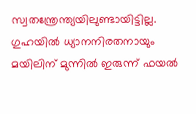സ്വതന്ത്രേന്ത്യയിലുണ്ടായിട്ടില്ല. ഗുഹയില്‍ ധ്യാനനിരതനായും മയിലിന്‌ മുന്നില്‍ ഇരുന്ന്‌ ഫയല്‍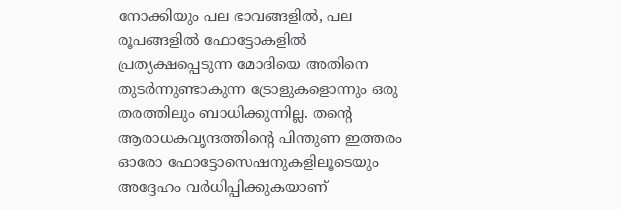നോക്കിയും പല ഭാവങ്ങളില്‍, പല രൂപങ്ങളില്‍ ഫോട്ടോകളില്‍ പ്രത്യക്ഷപ്പെടുന്ന മോദിയെ അതിനെ തുടര്‍ന്നുണ്ടാകുന്ന ട്രോളുകളൊന്നും ഒരു തരത്തിലും ബാധിക്കുന്നില്ല. തന്റെ ആരാധകവൃന്ദത്തിന്റെ പിന്തുണ ഇത്തരം ഓരോ ഫോട്ടോസെഷനുകളിലൂടെയും അദ്ദേഹം വര്‍ധിപ്പിക്കുകയാണ്‌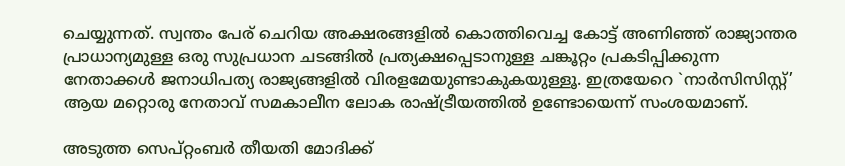ചെയ്യുന്നത്‌. സ്വന്തം പേര്‌ ചെറിയ അക്ഷരങ്ങളില്‍ കൊത്തിവെച്ച കോട്ട്‌ അണിഞ്ഞ്‌ രാജ്യാന്തര പ്രാധാന്യമുള്ള ഒരു സുപ്രധാന ചടങ്ങില്‍ പ്രത്യക്ഷപ്പെടാനുള്ള ചങ്കൂറ്റം പ്രകടിപ്പിക്കുന്ന നേതാക്കള്‍ ജനാധിപത്യ രാജ്യങ്ങളില്‍ വിരളമേയുണ്ടാകുകയുള്ളൂ. ഇത്രയേറെ `നാര്‍സിസിസ്റ്റ്‌’ ആയ മറ്റൊരു നേതാവ്‌ സമകാലീന ലോക രാഷ്‌ട്രീയത്തില്‍ ഉണ്ടോയെന്ന്‌ സംശയമാണ്‌.

അടുത്ത സെപ്‌റ്റംബര്‍ തീയതി മോദിക്ക്‌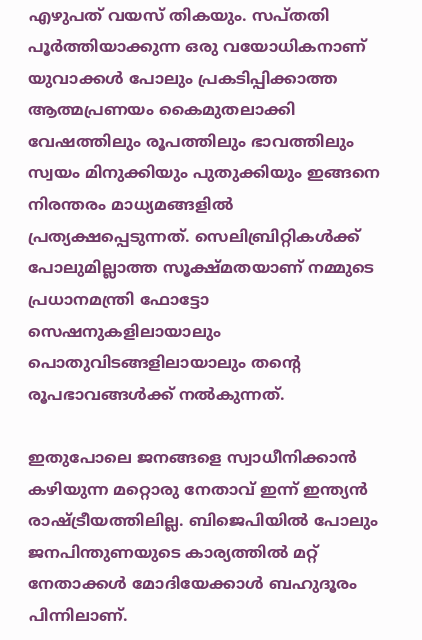എഴുപത്‌ വയസ്‌ തികയും. സപ്‌തതി പൂര്‍ത്തിയാക്കുന്ന ഒരു വയോധികനാണ്‌ യുവാക്കള്‍ പോലും പ്രകടിപ്പിക്കാത്ത ആത്മപ്രണയം കൈമുതലാക്കി വേഷത്തിലും രൂപത്തിലും ഭാവത്തിലും സ്വയം മിനുക്കിയും പുതുക്കിയും ഇങ്ങനെ നിരന്തരം മാധ്യമങ്ങളില്‍ പ്രത്യക്ഷപ്പെടുന്നത്‌. സെലിബ്രിറ്റികള്‍ക്ക്‌ പോലുമില്ലാത്ത സൂക്ഷ്‌മതയാണ്‌ നമ്മുടെ പ്രധാനമന്ത്രി ഫോട്ടോ സെഷനുകളിലായാലും പൊതുവിടങ്ങളിലായാലും തന്റെ രൂപഭാവങ്ങള്‍ക്ക്‌ നല്‍കുന്നത്‌.

ഇതുപോലെ ജനങ്ങളെ സ്വാധീനിക്കാന്‍ കഴിയുന്ന മറ്റൊരു നേതാവ്‌ ഇന്ന്‌ ഇന്ത്യന്‍ രാഷ്‌ട്രീയത്തിലില്ല. ബിജെപിയില്‍ പോലും ജനപിന്തുണയുടെ കാര്യത്തില്‍ മറ്റ്‌ നേതാക്കള്‍ മോദിയേക്കാള്‍ ബഹുദൂരം പിന്നിലാണ്‌.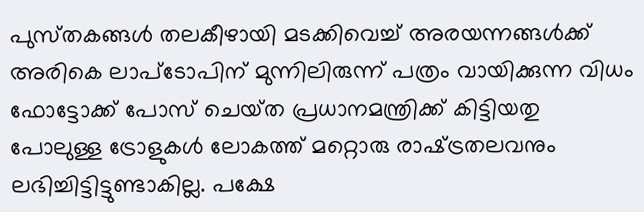പുസ്‌തകങ്ങള്‍ തലകീഴായി മടക്കിവെച്ച്‌ അരയന്നങ്ങള്‍ക്ക്‌ അരികെ ലാപ്‌ടോപിന്‌ മുന്നിലിരുന്ന്‌ പത്രം വായിക്കുന്ന വിധം ഫോട്ടോക്ക്‌ പോസ്‌ ചെയ്‌ത പ്രധാനമന്ത്രിക്ക്‌ കിട്ടിയതു പോലുള്ള ട്രോളുകള്‍ ലോകത്ത്‌ മറ്റൊരു രാഷ്‌ട്രതലവനും ലഭിച്ചിട്ടിട്ടുണ്ടാകില്ല. പക്ഷേ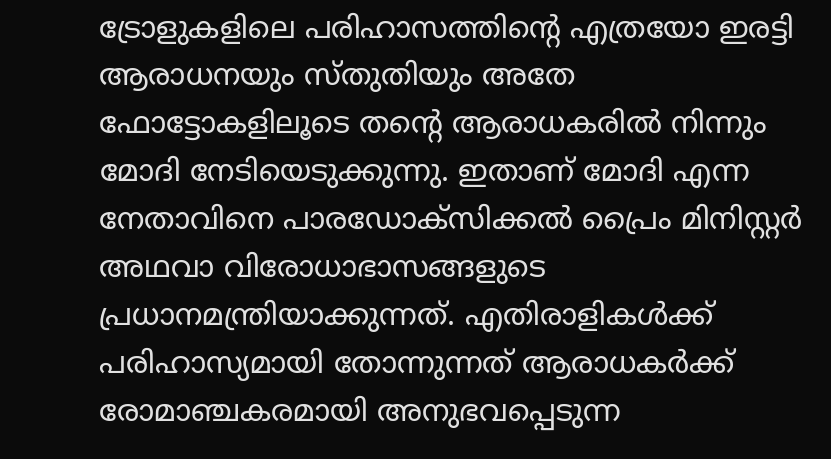ട്രോളുകളിലെ പരിഹാസത്തിന്റെ എത്രയോ ഇരട്ടി ആരാധനയും സ്‌തുതിയും അതേ ഫോട്ടോകളിലൂടെ തന്റെ ആരാധകരില്‍ നിന്നും മോദി നേടിയെടുക്കുന്നു. ഇതാണ്‌ മോദി എന്ന നേതാവിനെ പാരഡോക്‌സിക്കല്‍ പ്രൈം മിനിസ്റ്റര്‍ അഥവാ വിരോധാഭാസങ്ങളുടെ പ്രധാനമന്ത്രിയാക്കുന്നത്‌. എതിരാളികള്‍ക്ക്‌ പരിഹാസ്യമായി തോന്നുന്നത്‌ ആരാധകര്‍ക്ക്‌ രോമാഞ്ചകരമായി അനുഭവപ്പെടുന്ന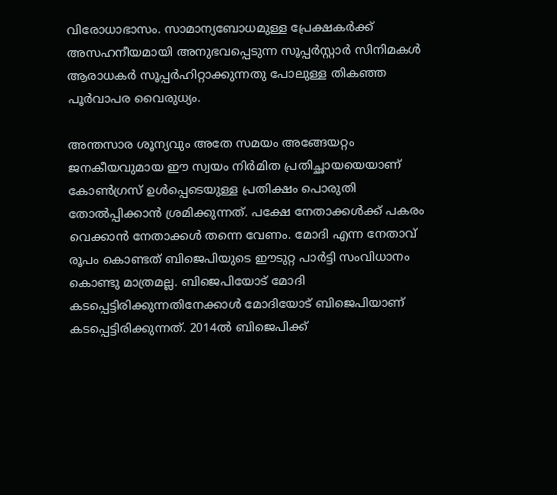വിരോധാഭാസം. സാമാന്യബോധമുള്ള പ്രേക്ഷകര്‍ക്ക്‌ അസഹനീയമായി അനുഭവപ്പെടുന്ന സൂപ്പര്‍സ്റ്റാര്‍ സിനിമകള്‍ ആരാധകര്‍ സൂപ്പര്‍ഹിറ്റാക്കുന്നതു പോലുള്ള തികഞ്ഞ പൂര്‍വാപര വൈരുധ്യം.

അന്തസാര ശൂന്യവും അതേ സമയം അങ്ങേയറ്റം ജനകീയവുമായ ഈ സ്വയം നിര്‍മിത പ്രതിച്ഛായയെയാണ്‌ കോണ്‍ഗ്രസ്‌ ഉള്‍പ്പെടെയുള്ള പ്രതിക്ഷം പൊരുതി തോല്‍പ്പിക്കാന്‍ ശ്രമിക്കുന്നത്‌. പക്ഷേ നേതാക്കള്‍ക്ക്‌ പകരം വെക്കാന്‍ നേതാക്കള്‍ തന്നെ വേണം. മോദി എന്ന നേതാവ്‌ രൂപം കൊണ്ടത്‌ ബിജെപിയുടെ ഈടുറ്റ പാര്‍ട്ടി സംവിധാനം കൊണ്ടു മാത്രമല്ല. ബിജെപിയോട്‌ മോദി കടപ്പെട്ടിരിക്കുന്നതിനേക്കാള്‍ മോദിയോട്‌ ബിജെപിയാണ്‌ കടപ്പെട്ടിരിക്കുന്നത്‌. 2014ല്‍ ബിജെപിക്ക്‌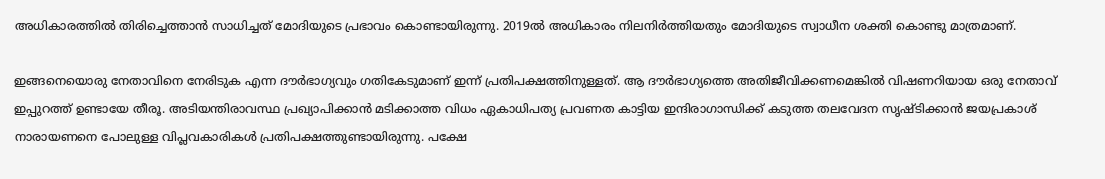അധികാരത്തില്‍ തിരിച്ചെത്താന്‍ സാധിച്ചത്‌ മോദിയുടെ പ്രഭാവം കൊണ്ടായിരുന്നു. 2019ല്‍ അധികാരം നിലനിര്‍ത്തിയതും മോദിയുടെ സ്വാധീന ശക്തി കൊണ്ടു മാത്രമാണ്‌.

ഇങ്ങനെയൊരു നേതാവിനെ നേരിടുക എന്ന ദൗര്‍ഭാഗ്യവും ഗതികേടുമാണ്‌ ഇന്ന്‌ പ്രതിപക്ഷത്തിനുള്ളത്‌. ആ ദൗര്‍ഭാഗ്യത്തെ അതിജീവിക്കണമെങ്കില്‍ വിഷണറിയായ ഒരു നേതാവ്‌ ഇപ്പുറത്ത്‌ ഉണ്ടായേ തീരൂ. അടിയന്തിരാവസ്ഥ പ്രഖ്യാപിക്കാന്‍ മടിക്കാത്ത വിധം ഏകാധിപത്യ പ്രവണത കാട്ടിയ ഇന്ദിരാഗാന്ധിക്ക്‌ കടുത്ത തലവേദന സൃഷ്‌ടിക്കാന്‍ ജയപ്രകാശ്‌ നാരായണനെ പോലുള്ള വിപ്ലവകാരികള്‍ പ്രതിപക്ഷത്തുണ്ടായിരുന്നു. പക്ഷേ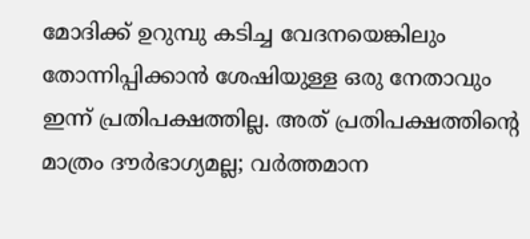മോദിക്ക്‌ ഉറുമ്പു കടിച്ച വേദനയെങ്കിലും തോന്നിപ്പിക്കാന്‍ ശേഷിയുള്ള ഒരു നേതാവും ഇന്ന്‌ പ്രതിപക്ഷത്തില്ല. അത്‌ പ്രതിപക്ഷത്തിന്റെ മാത്രം ദൗര്‍ഭാഗ്യമല്ല; വര്‍ത്തമാന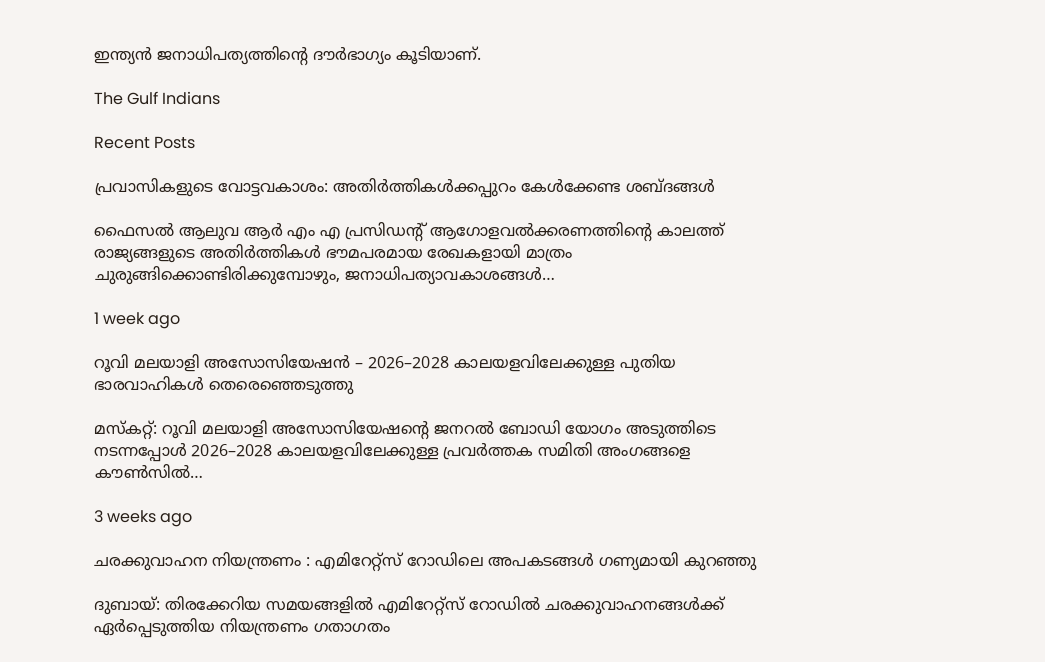ഇന്ത്യന്‍ ജനാധിപത്യത്തിന്റെ ദൗര്‍ഭാഗ്യം കൂടിയാണ്‌.

The Gulf Indians

Recent Posts

പ്രവാസികളുടെ വോട്ടവകാശം: അതിർത്തികൾക്കപ്പുറം കേൾക്കേണ്ട ശബ്ദങ്ങൾ

ഫൈസൽ ആലുവ ആർ എം എ പ്രസിഡന്റ് ആഗോളവൽക്കരണത്തിന്റെ കാലത്ത് രാജ്യങ്ങളുടെ അതിർത്തികൾ ഭൗമപരമായ രേഖകളായി മാത്രം ചുരുങ്ങിക്കൊണ്ടിരിക്കുമ്പോഴും, ജനാധിപത്യാവകാശങ്ങൾ…

1 week ago

റൂവി മലയാളി അസോസിയേഷൻ – 2026–2028 കാലയളവിലേക്കുള്ള പുതിയ ഭാരവാഹികൾ തെരെഞ്ഞെടുത്തു

മസ്കറ്റ്: റൂവി മലയാളി അസോസിയേഷന്റെ ജനറൽ ബോഡി യോഗം അടുത്തിടെ നടന്നപ്പോൾ 2026–2028 കാലയളവിലേക്കുള്ള പ്രവർത്തക സമിതി അംഗങ്ങളെ കൗൺസിൽ…

3 weeks ago

ചരക്കുവാഹന നിയന്ത്രണം : എമിറേറ്റ്സ് റോഡിലെ അപകടങ്ങൾ ഗണ്യമായി കുറഞ്ഞു

ദുബായ്: തിരക്കേറിയ സമയങ്ങളിൽ എമിറേറ്റ്സ് റോഡിൽ ചരക്കുവാഹനങ്ങൾക്ക് ഏർപ്പെടുത്തിയ നിയന്ത്രണം ഗതാഗതം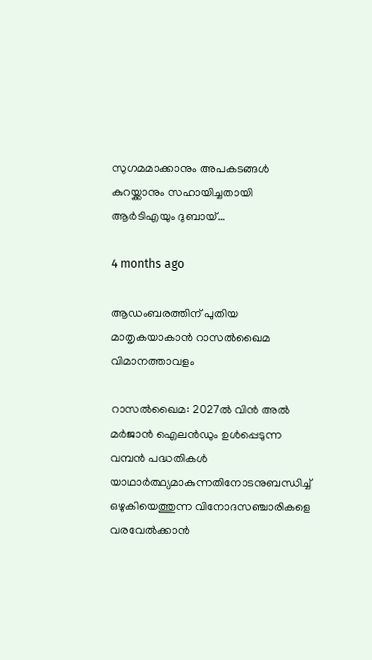സുഗമമാക്കാനും അപകടങ്ങൾ കുറയ്ക്കാനും സഹായിച്ചതായി ആർടിഎയും ദുബായ്…

4 months ago

ആഡംബരത്തിന് പുതിയ മാതൃകയാകാൻ റാസൽഖൈമ വിമാനത്താവളം

റാസൽഖൈമ: 2027ൽ വിൻ അൽ മർജാൻ ഐലൻഡും ഉൾപ്പെടുന്ന വമ്പൻ പദ്ധതികൾ യാഥാർത്ഥ്യമാകുന്നതിനോടനുബന്ധിച്ച് ഒഴുകിയെത്തുന്ന വിനോദസഞ്ചാരികളെ വരവേൽക്കാൻ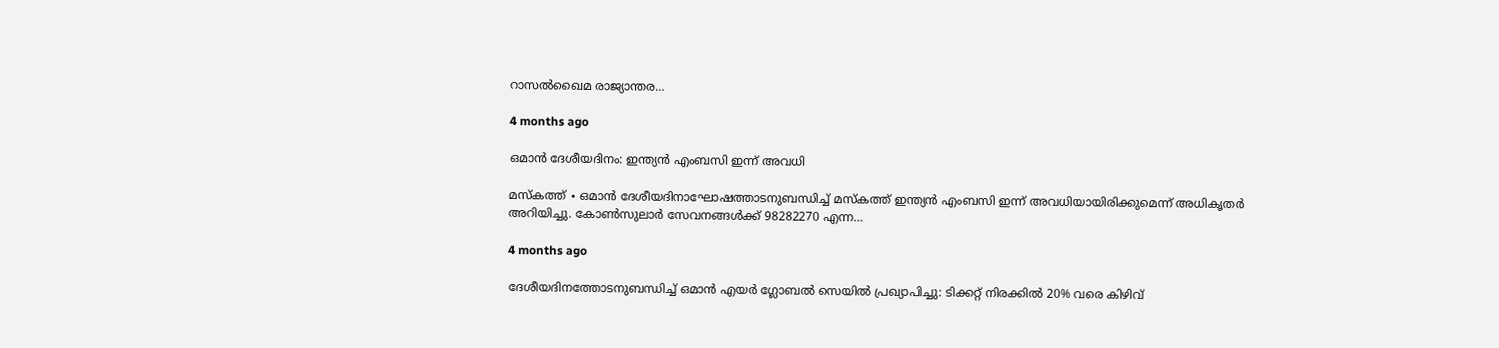റാസൽഖൈമ രാജ്യാന്തര…

4 months ago

ഒമാൻ ദേശീയദിനം: ഇന്ത്യൻ എംബസി ഇന്ന് അവധി

മസ്‌കത്ത് ∙ ഒമാൻ ദേശീയദിനാഘോഷത്താടനുബന്ധിച്ച് മസ്‌കത്ത് ഇന്ത്യൻ എംബസി ഇന്ന് അവധിയായിരിക്കുമെന്ന് അധികൃതർ അറിയിച്ചു. കോൺസുലാർ സേവനങ്ങൾക്ക് 98282270 എന്ന…

4 months ago

ദേശീയദിനത്തോടനുബന്ധിച്ച് ഒമാൻ എയർ ഗ്ലോബൽ സെയിൽ പ്രഖ്യാപിച്ചു: ടിക്കറ്റ് നിരക്കിൽ 20% വരെ കിഴിവ്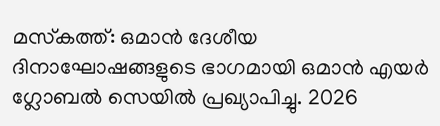മസ്‌കത്ത്: ഒമാൻ ദേശീയ ദിനാഘോഷങ്ങളുടെ ഭാഗമായി ഒമാൻ എയർ ഗ്ലോബൽ സെയിൽ പ്രഖ്യാപിച്ചു. 2026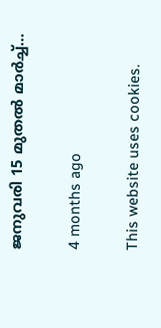ജനുവരി 15 മുതൽ മാർച്ച്…

4 months ago

This website uses cookies.